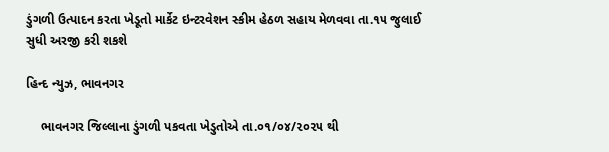ડુંગળી ઉત્પાદન કરતા ખેડૂતો માર્કેટ ઇન્ટરવેશન સ્કીમ હેઠળ સહાય મેળવવા તા.૧૫ જુલાઈ સુધી અરજી કરી શકશે

હિન્દ ન્યુઝ, ભાવનગર

    ભાવનગર જિલ્લાના ડુંગળી પકવતા ખેડુતોએ તા.૦૧/૦૪/૨૦૨૫ થી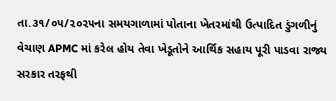તા.૩૧/૦૫/૨૦૨૫ના સમયગાળામાં પોતાના ખેતરમાંથી ઉત્પાદિત ડુંગળીનું વેચાણ APMC માં કરેલ હોય તેવા ખેડૂતોને આર્થિક સહાય પૂરી પાડવા રાજ્ય સરકાર તરફથી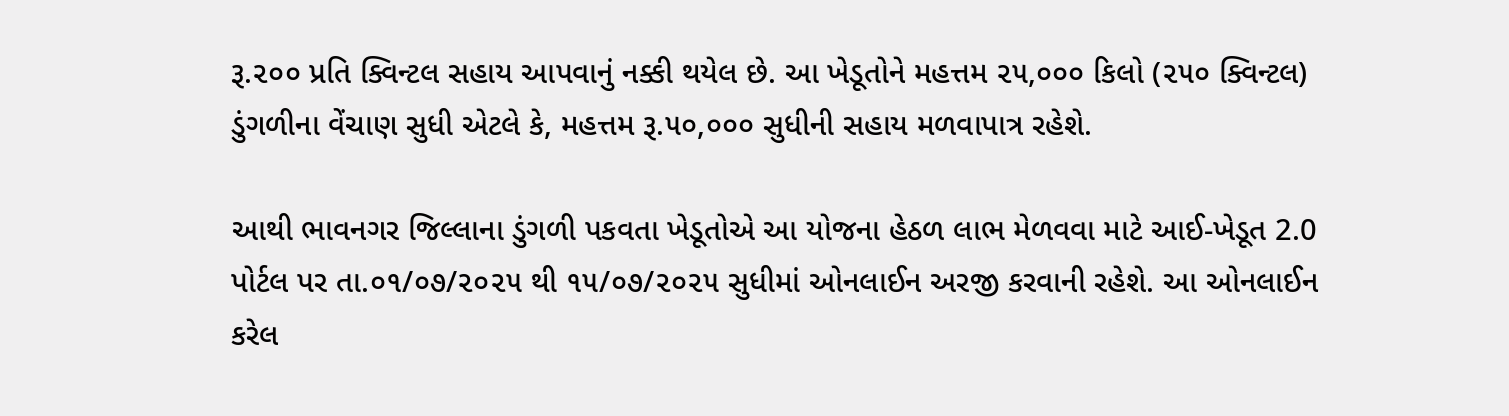રૂ.૨૦૦ પ્રતિ ક્વિન્ટલ સહાય આપવાનું નક્કી થયેલ છે. આ ખેડૂતોને મહત્તમ ૨૫,૦૦૦ કિલો (૨૫૦ ક્વિન્ટલ) ડુંગળીના વેંચાણ સુધી એટલે કે, મહત્તમ રૂ.૫૦,૦૦૦ સુધીની સહાય મળવાપાત્ર રહેશે.

આથી ભાવનગર જિલ્લાના ડુંગળી પકવતા ખેડૂતોએ આ યોજના હેઠળ લાભ મેળવવા માટે આઈ-ખેડૂત 2.0 પોર્ટલ પર તા.૦૧/૦૭/૨૦૨૫ થી ૧૫/૦૭/૨૦૨૫ સુધીમાં ઓનલાઈન અરજી કરવાની રહેશે. આ ઓનલાઈન કરેલ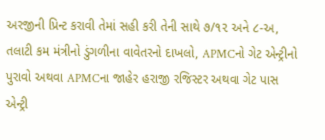અરજીની પ્રિન્ટ કરાવી તેમાં સહી કરી તેની સાથે ૭/૧૨ અને ૮-અ, તલાટી કમ મંત્રીનો ડુંગળીના વાવેતરનો દાખલો, APMCનો ગેટ એન્ટ્રીનો પુરાવો અથવા APMCના જાહેર હરાજી રજિસ્ટર અથવા ગેટ પાસ એન્ટ્રી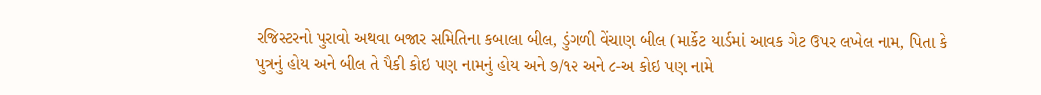રજિસ્ટરનો પુરાવો અથવા બજાર સમિતિના કબાલા બીલ, ડુંગળી વેંચાણ બીલ (માર્કેટ યાર્ડમાં આવક ગેટ ઉપર લખેલ નામ, પિતા કે પુત્રનું હોય અને બીલ તે પૈકી કોઇ પણ નામનું હોય અને ૭/૧૨ અને ૮-અ કોઇ પણ નામે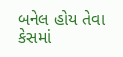બનેલ હોય તેવા કેસમાં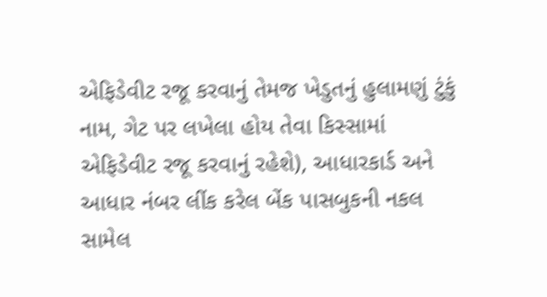એફિડેવીટ રજૂ કરવાનું તેમજ ખેડુતનું હુલામણું ટુંકું નામ, ગેટ પર લખેલા હોય તેવા કિસ્સામાં એફિડેવીટ રજૂ કરવાનું રહેશે), આધારકાર્ડ અને આધાર નંબર લીંક કરેલ બેંક પાસબુકની નકલ સામેલ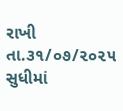રાખી તા.૩૧/૦૭/૨૦૨૫ સુધીમાં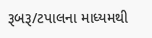રૂબરૂ/ટપાલના માધ્યમથી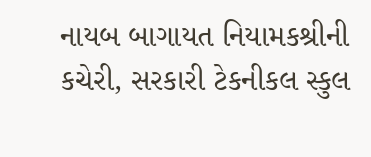નાયબ બાગાયત નિયામકશ્રીની કચેરી, સરકારી ટેકનીકલ સ્કુલ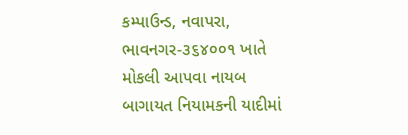કમ્પાઉન્ડ, નવાપરા, ભાવનગર-૩૬૪૦૦૧ ખાતે મોકલી આપવા નાયબ બાગાયત નિયામકની યાદીમાં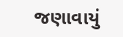જણાવાયું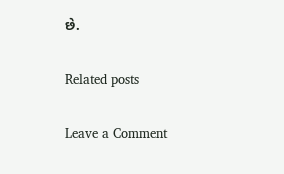છે.

Related posts

Leave a Comment